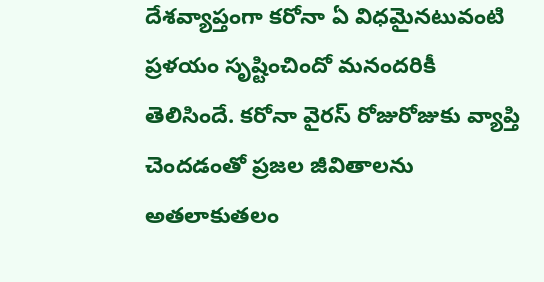దేశవ్యాప్తంగా కరోనా ఏ విధమైనటువంటి ప్రళయం సృష్టించిందో మనందరికీ తెలిసిందే. కరోనా వైరస్ రోజురోజుకు వ్యాప్తి చెందడంతో ప్రజల జీవితాలను అతలాకుతలం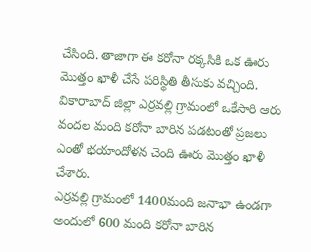చేసింది. తాజాగా ఈ కరోనా రక్కసికి ఒక ఊరు మొత్తం ఖాళీ చేసే పరిస్థితి తీసుకు వచ్చింది. వికారాబాద్ జిల్లా ఎర్రవల్లి గ్రామంలో ఒకేసారి ఆరు వందల మంది కరోనా బారిన పడటంతో ప్రజలు ఎంతో భయాందోళన చెంది ఊరు మొత్తం ఖాళీ చేశారు.
ఎర్రవల్లి గ్రామంలో 1400మంది జనాభా ఉండగా అందులో 600 మంది కరోనా బారిన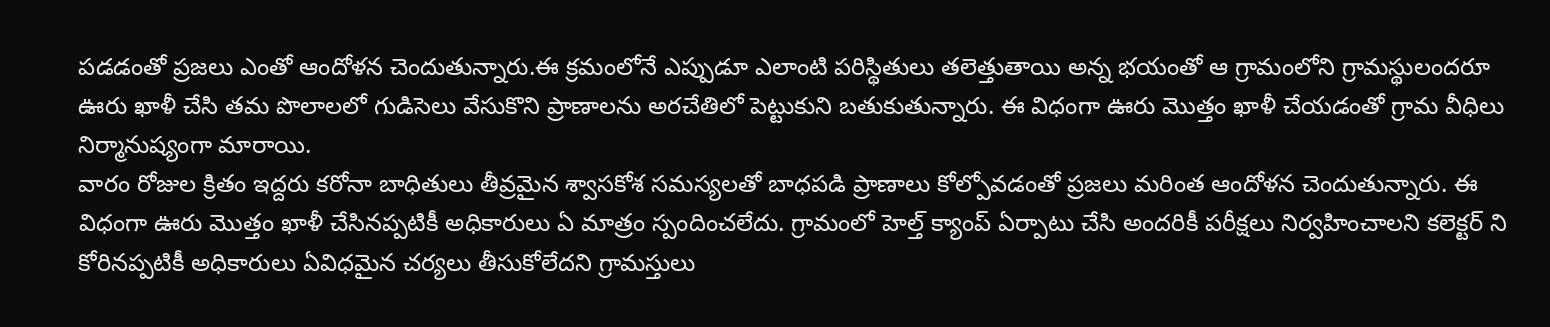పడడంతో ప్రజలు ఎంతో ఆందోళన చెందుతున్నారు.ఈ క్రమంలోనే ఎప్పుడూ ఎలాంటి పరిస్థితులు తలెత్తుతాయి అన్న భయంతో ఆ గ్రామంలోని గ్రామస్థులందరూ ఊరు ఖాళీ చేసి తమ పొలాలలో గుడిసెలు వేసుకొని ప్రాణాలను అరచేతిలో పెట్టుకుని బతుకుతున్నారు. ఈ విధంగా ఊరు మొత్తం ఖాళీ చేయడంతో గ్రామ వీధిలు నిర్మానుష్యంగా మారాయి.
వారం రోజుల క్రితం ఇద్దరు కరోనా బాధితులు తీవ్రమైన శ్వాసకోశ సమస్యలతో బాధపడి ప్రాణాలు కోల్పోవడంతో ప్రజలు మరింత ఆందోళన చెందుతున్నారు. ఈ విధంగా ఊరు మొత్తం ఖాళీ చేసినప్పటికీ అధికారులు ఏ మాత్రం స్పందించలేదు. గ్రామంలో హెల్త్ క్యాంప్ ఏర్పాటు చేసి అందరికీ పరీక్షలు నిర్వహించాలని కలెక్టర్ ని కోరినప్పటికీ అధికారులు ఏవిధమైన చర్యలు తీసుకోలేదని గ్రామస్తులు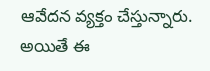ఆవేదన వ్యక్తం చేస్తున్నారు.
అయితే ఈ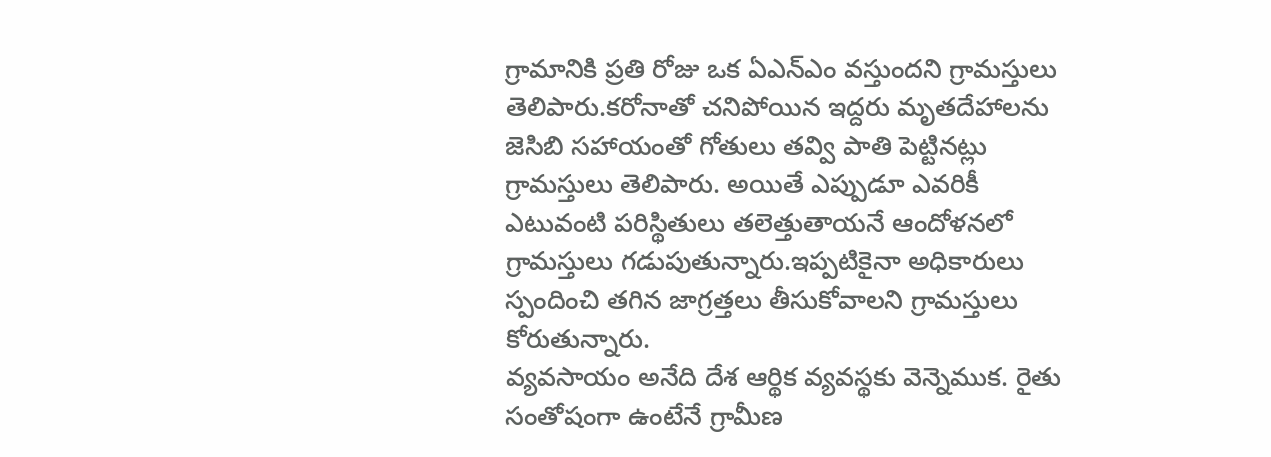గ్రామానికి ప్రతి రోజు ఒక ఏఎన్ఎం వస్తుందని గ్రామస్తులు తెలిపారు.కరోనాతో చనిపోయిన ఇద్దరు మృతదేహాలను జెసిబి సహాయంతో గోతులు తవ్వి పాతి పెట్టినట్లు గ్రామస్తులు తెలిపారు. అయితే ఎప్పుడూ ఎవరికీ ఎటువంటి పరిస్థితులు తలెత్తుతాయనే ఆందోళనలో గ్రామస్తులు గడుపుతున్నారు.ఇప్పటికైనా అధికారులు స్పందించి తగిన జాగ్రత్తలు తీసుకోవాలని గ్రామస్తులు కోరుతున్నారు.
వ్యవసాయం అనేది దేశ ఆర్థిక వ్యవస్థకు వెన్నెముక. రైతు సంతోషంగా ఉంటేనే గ్రామీణ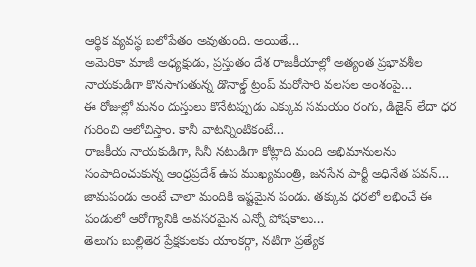ఆర్థిక వ్యవస్థ బలోపేతం అవుతుంది. అయితే…
అమెరికా మాజీ అధ్యక్షుడు, ప్రస్తుతం దేశ రాజకీయాల్లో అత్యంత ప్రభావశీల నాయకుడిగా కొనసాగుతున్న డొనాల్డ్ ట్రంప్ మరోసారి వలసల అంశంపై…
ఈ రోజుల్లో మనం దుస్తులు కొనేటప్పుడు ఎక్కువ సమయం రంగు, డిజైన్ లేదా ధర గురించి ఆలోచిస్తాం. కానీ వాటన్నింటికంటే…
రాజకీయ నాయకుడిగా, సినీ నటుడిగా కోట్లాది మంది అభిమానులను సంపాదించుకున్న ఆంధ్రప్రదేశ్ ఉప ముఖ్యమంత్రి, జనసేన పార్టీ అధినేత పవన్…
జామపండు అంటే చాలా మందికి ఇష్టమైన పండు. తక్కువ ధరలో లభించే ఈ పండులో ఆరోగ్యానికి అవసరమైన ఎన్నో పోషకాలు…
తెలుగు బుల్లితెర ప్రేక్షకులకు యాంకర్గా, నటిగా ప్రత్యేక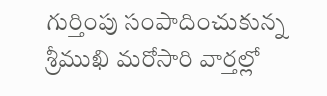గుర్తింపు సంపాదించుకున్న శ్రీముఖి మరోసారి వార్తల్లో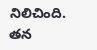నిలిచింది. తన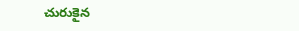చురుకైన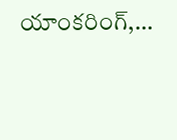యాంకరింగ్,…